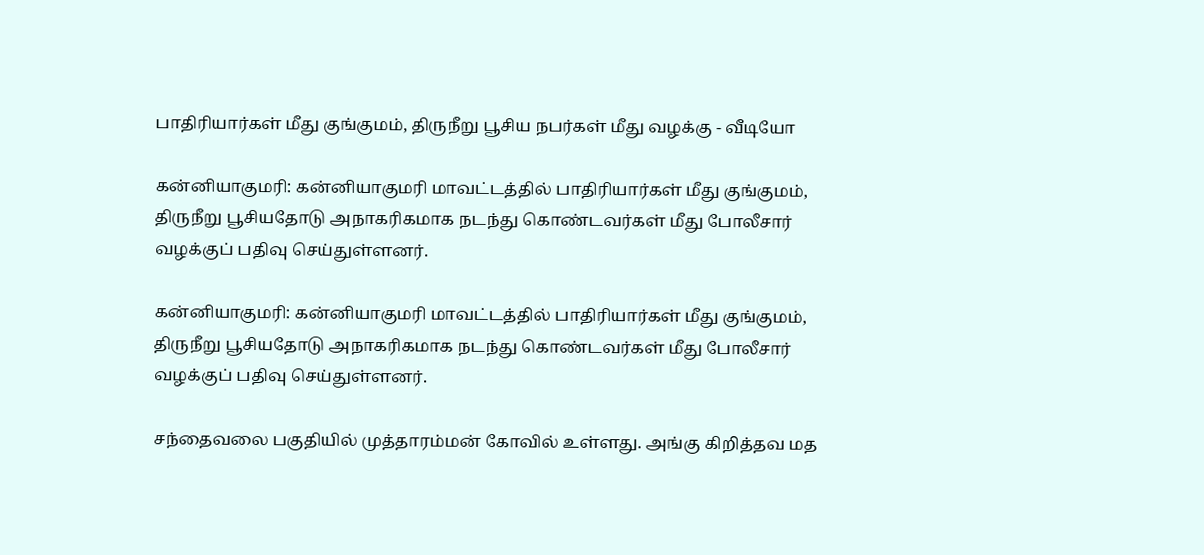பாதிரியார்கள் மீது குங்குமம், திருநீறு பூசிய நபர்கள் மீது வழக்கு - வீடியோ

கன்னியாகுமரி: கன்னியாகுமரி மாவட்டத்தில் பாதிரியார்கள் மீது குங்குமம், திருநீறு பூசியதோடு அநாகரிகமாக நடந்து கொண்டவர்கள் மீது போலீசார் வழக்குப் பதிவு செய்துள்ளனர்.

கன்னியாகுமரி: கன்னியாகுமரி மாவட்டத்தில் பாதிரியார்கள் மீது குங்குமம், திருநீறு பூசியதோடு அநாகரிகமாக நடந்து கொண்டவர்கள் மீது போலீசார் வழக்குப் பதிவு செய்துள்ளனர்.

சந்தைவலை பகுதியில் முத்தாரம்மன் கோவில் உள்ளது. அங்கு கிறித்தவ மத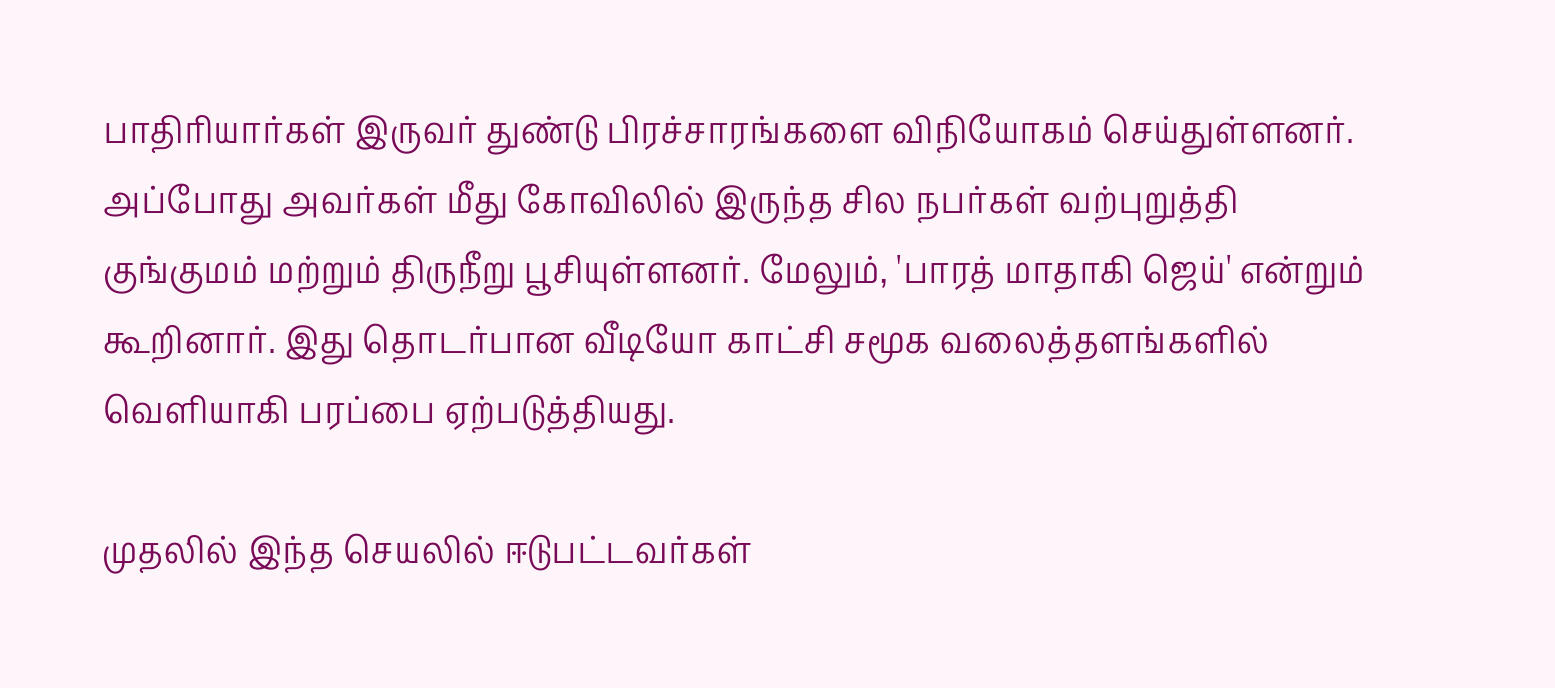பாதிரியார்கள் இருவர் துண்டு பிரச்சாரங்களை விநியோகம் செய்துள்ளனர். அப்போது அவர்கள் மீது கோவிலில் இருந்த சில நபர்கள் வற்புறுத்தி குங்குமம் மற்றும் திருநீறு பூசியுள்ளனர். மேலும், 'பாரத் மாதாகி ஜெய்' என்றும் கூறினார். இது தொடர்பான வீடியோ காட்சி சமூக வலைத்தளங்களில் வெளியாகி பரப்பை ஏற்படுத்தியது.

முதலில் இந்த செயலில் ஈடுபட்டவர்கள்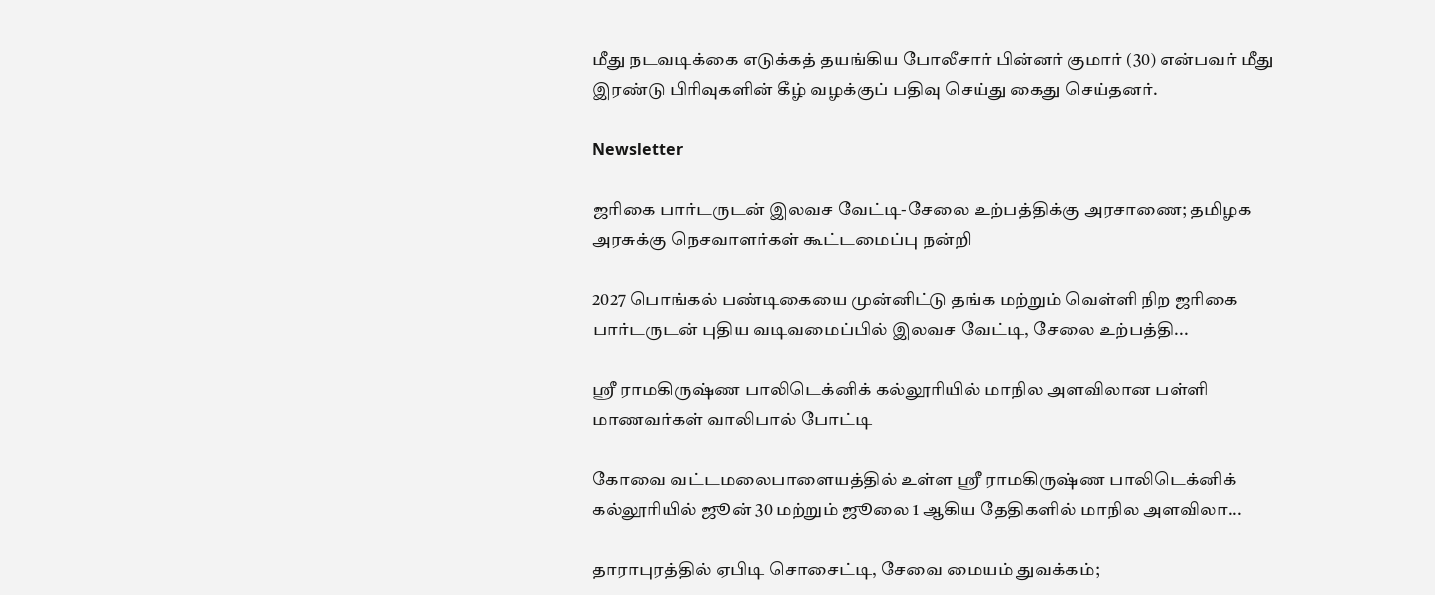மீது நடவடிக்கை எடுக்கத் தயங்கிய போலீசார் பின்னர் குமார் (30) என்பவர் மீது இரண்டு பிரிவுகளின் கீழ் வழக்குப் பதிவு செய்து கைது செய்தனர்.

Newsletter

ஜரிகை பார்டருடன் இலவச வேட்டி-சேலை உற்பத்திக்கு அரசாணை; தமிழக அரசுக்கு நெசவாளர்கள் கூட்டமைப்பு நன்றி

2027 பொங்கல் பண்டிகையை முன்னிட்டு தங்க மற்றும் வெள்ளி நிற ஜரிகை பார்டருடன் புதிய வடிவமைப்பில் இலவச வேட்டி, சேலை உற்பத்தி...

ஸ்ரீ ராமகிருஷ்ண பாலிடெக்னிக் கல்லூரியில் மாநில அளவிலான பள்ளி மாணவர்கள் வாலிபால் போட்டி

கோவை வட்டமலைபாளையத்தில் உள்ள ஸ்ரீ ராமகிருஷ்ண பாலிடெக்னிக் கல்லூரியில் ஜூன் 30 மற்றும் ஜூலை 1 ஆகிய தேதிகளில் மாநில அளவிலா...

தாராபுரத்தில் ஏபிடி சொசைட்டி, சேவை மையம் துவக்கம்;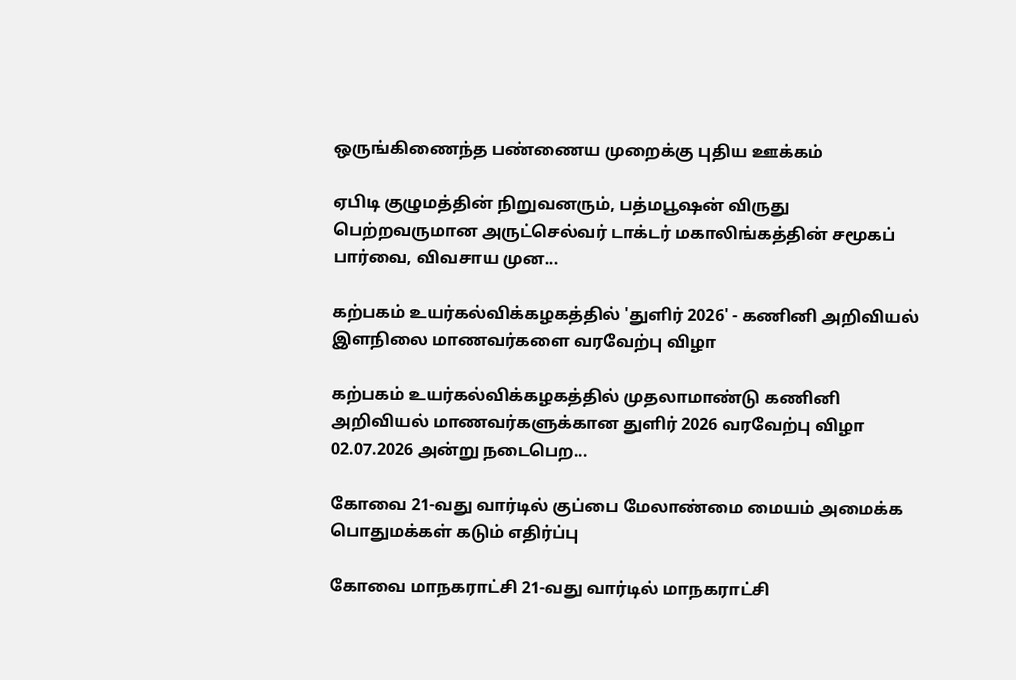ஒருங்கிணைந்த பண்ணைய முறைக்கு புதிய ஊக்கம்

ஏபிடி குழுமத்தின் நிறுவனரும், பத்மபூஷன் விருது பெற்றவருமான அருட்செல்வர் டாக்டர் மகாலிங்கத்தின் சமூகப் பார்வை, விவசாய முன...

கற்பகம் உயர்கல்விக்கழகத்தில் 'துளிர் 2026' - கணினி அறிவியல் இளநிலை மாணவர்களை வரவேற்பு விழா

கற்பகம் உயர்கல்விக்கழகத்தில் முதலாமாண்டு கணினி அறிவியல் மாணவர்களுக்கான துளிர் 2026 வரவேற்பு விழா 02.07.2026 அன்று நடைபெற...

கோவை 21-வது வார்டில் குப்பை மேலாண்மை மையம் அமைக்க பொதுமக்கள் கடும் எதிர்ப்பு

கோவை மாநகராட்சி 21-வது வார்டில் மாநகராட்சி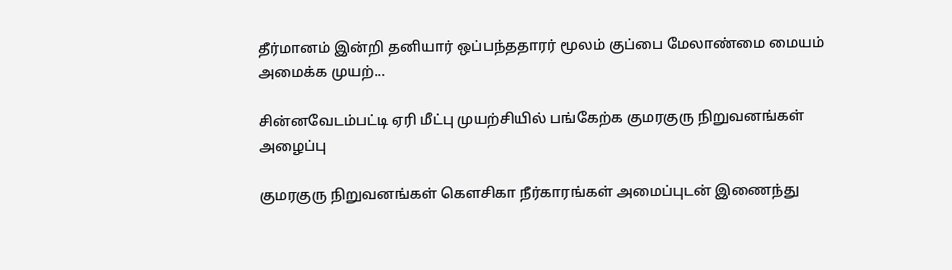தீர்மானம் இன்றி தனியார் ஒப்பந்ததாரர் மூலம் குப்பை மேலாண்மை மையம் அமைக்க முயற்...

சின்னவேடம்பட்டி ஏரி மீட்பு முயற்சியில் பங்கேற்க குமரகுரு நிறுவனங்கள் அழைப்பு

குமரகுரு நிறுவனங்கள் கெளசிகா நீர்காரங்கள் அமைப்புடன் இணைந்து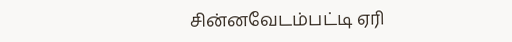சின்னவேடம்பட்டி ஏரி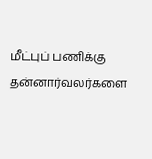மீட்புப் பணிக்கு தன்னார்வலர்களை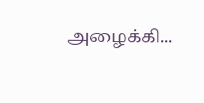அழைக்கி...